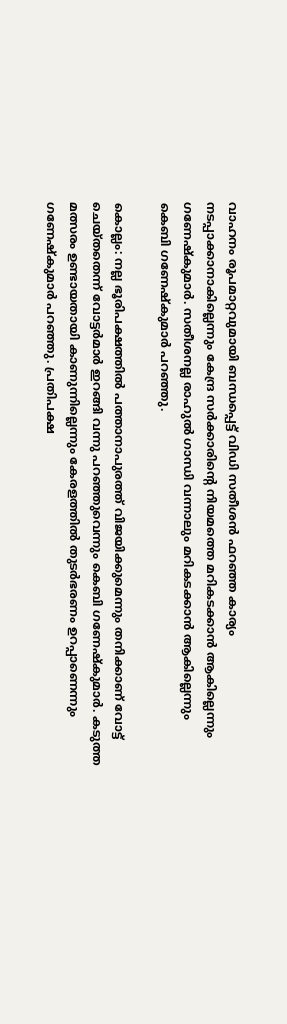വാഹനം രൂപമാറ്റവുമായി ബന്ധപ്പെട്ട് വിഡി സതീശൻ ഫറഞ്ഞ കാര്യം നടപ്പാക്കാനാകില്ലെന്നും കേന്ദ്ര സർക്കാരിന്റെ നിയമത്തെ മറികടക്കാൻ ആകില്ലെന്നും ഗണേഷ്‍കുമാര്‍. സതീശനല്ല രാഹുൽ ഗാന്ധി വന്നാലും മറികടക്കാൻ ആകില്ലെന്നും കെബി ഗണേഷ്‍കുമാര്‍ പറഞ്ഞു.

കൊല്ലം: നല്ല ഭൂരിപക്ഷത്തിൽ പത്താനാപുരത്ത് വിജയിക്കുമെന്നും തനിക്കാണ് വോട്ട് ചെയ്തതെന്ന് വോട്ടര്‍മാര്‍ ഇറങ്ങി വന്നു പറഞ്ഞുവെന്നും കെബി ഗണേഷ്‍കുമാര്‍. കടുത്ത മത്സരം ഉണ്ടായതായി കാണുന്നില്ലെന്നും കേരളത്തിൽ തുടര്‍ഭരണം ഉറപ്പാണെന്നും ഗണേഷ്‍കുമാര്‍ പറഞ്ഞു. പ്രതിപക്ഷ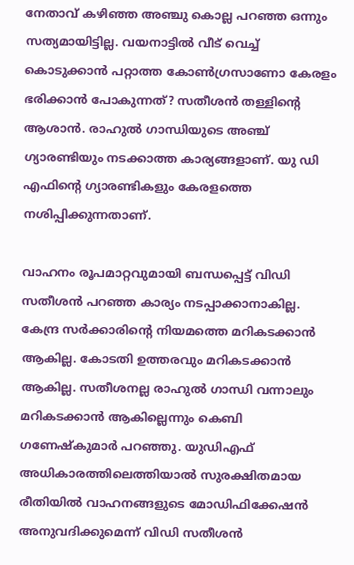നേതാവ് കഴിഞ്ഞ അഞ്ചു കൊല്ല പറഞ്ഞ ഒന്നും സത്യമായിട്ടില്ല. വയനാട്ടിൽ വീട് വെച്ച് കൊടുക്കാൻ പറ്റാത്ത കോണ്‍ഗ്രസാണോ കേരളം ഭരിക്കാൻ പോകുന്നത്? സതീശൻ തള്ളിന്‍റെ ആശാൻ. രാഹുൽ ഗാന്ധിയുടെ അ‌ഞ്ച് ഗ്യാരണ്ടിയും നടക്കാത്ത കാര്യങ്ങളാണ്. യു ഡി എഫിന്റെ ഗ്യാരണ്ടികളും കേരളത്തെ നശിപ്പിക്കുന്നതാണ്.

വാഹനം രൂപമാറ്റവുമായി ബന്ധപ്പെട്ട് വിഡി സതീശൻ പറഞ്ഞ കാര്യം നടപ്പാക്കാനാകില്ല. കേന്ദ്ര സർക്കാരിന്റെ നിയമത്തെ മറികടക്കാൻ ആകില്ല. കോടതി ഉത്തരവും മറികടക്കാൻ ആകില്ല. സതീശനല്ല രാഹുൽ ഗാന്ധി വന്നാലും മറികടക്കാൻ ആകില്ലെന്നും കെബി ഗണേഷ്‍കുമാര്‍ പറഞ്ഞു. യുഡിഎഫ് അധികാരത്തിലെത്തിയാൽ സുരക്ഷിതമായ രീതിയിൽ വാഹനങ്ങളുടെ മോഡിഫിക്കേഷൻ അനുവദിക്കുമെന്ന് വിഡി സതീശൻ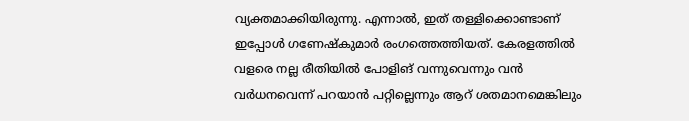വ്യക്തമാക്കിയിരുന്നു. എന്നാൽ, ഇത് തള്ളിക്കൊണ്ടാണ് ഇപ്പോള്‍ ഗണേഷ്‍കുമാര്‍ രംഗത്തെത്തിയത്. കേരളത്തിൽ വളരെ നല്ല രീതിയിൽ പോളിങ് വന്നുവെന്നും വൻ വര്‍ധനവെന്ന് പറയാൻ പറ്റില്ലെന്നും ആറ് ശതമാനമെങ്കിലും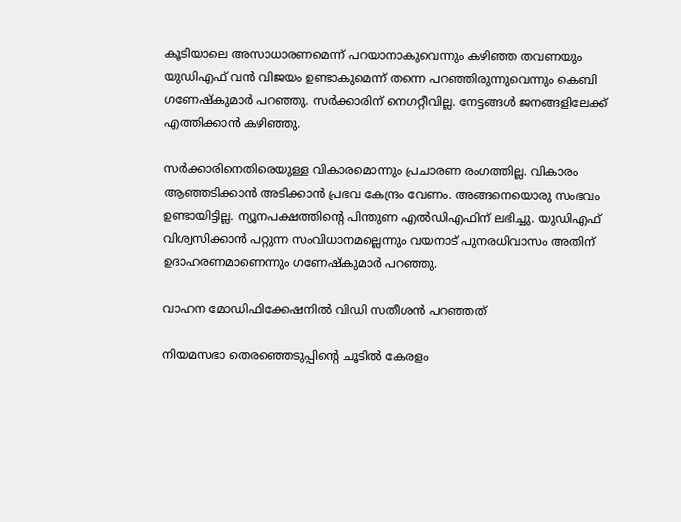കൂടിയാലെ അസാധാരണമെന്ന് പറയാനാകുവെന്നും കഴിഞ്ഞ തവണയും യു‍ഡിഎഫ് വൻ വിജയം ഉണ്ടാകുമെന്ന് തന്നെ പറഞ്ഞിരുന്നുവെന്നും കെബി ഗണേഷ്‍കുമാര്‍ പറഞ്ഞു. സര്‍ക്കാരിന് നെഗറ്റീവില്ല. നേട്ടങ്ങള്‍ ജനങ്ങളിലേക്ക് എത്തിക്കാൻ കഴിഞ്ഞു.

സർക്കാരിനെതിരെയുള്ള വികാരമൊന്നും പ്രചാരണ രംഗത്തില്ല. വികാരം ആഞ്ഞടിക്കാൻ അടിക്കാൻ പ്രഭവ കേന്ദ്രം വേണം. അങ്ങനെയൊരു സംഭവം ഉണ്ടായിട്ടില്ല. ന്യൂനപക്ഷത്തിന്‍റെ പിന്തുണ എൽഡിഎഫിന് ലഭിച്ചു. യുഡിഎഫ് വിശ്വസിക്കാൻ പറ്റുന്ന സംവിധാനമല്ലെന്നും വയനാട് പുനരധിവാസം അതിന് ഉദാഹരണമാണെന്നും ഗണേഷ്‍കുമാര്‍ പറഞ്ഞു.

വാഹന മോഡിഫിക്കേഷനിൽ വിഡി സതീശൻ പറഞ്ഞത്

നിയമസഭാ തെരഞ്ഞെടുപ്പിന്റെ ചൂടിൽ കേരളം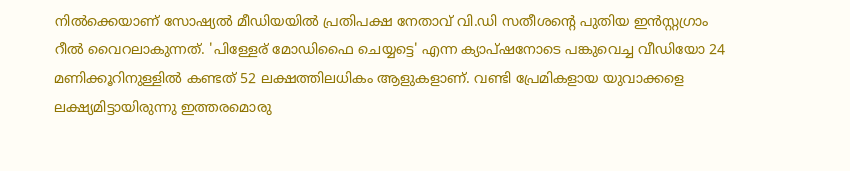നിൽക്കെയാണ് സോഷ്യൽ മീഡിയയിൽ പ്രതിപക്ഷ നേതാവ് വി.ഡി സതീശന്റെ പുതിയ ഇൻസ്റ്റഗ്രാം റീൽ വൈറലാകുന്നത്. 'പിള്ളേര് മോഡിഫൈ ചെയ്യട്ടെ' എന്ന ക്യാപ്ഷനോടെ പങ്കുവെച്ച വീഡിയോ 24 മണിക്കൂറിനുള്ളിൽ കണ്ടത് 52 ലക്ഷത്തിലധികം ആളുകളാണ്. വണ്ടി പ്രേമികളായ യുവാക്കളെ ലക്ഷ്യമിട്ടായിരുന്നു ഇത്തരമൊരു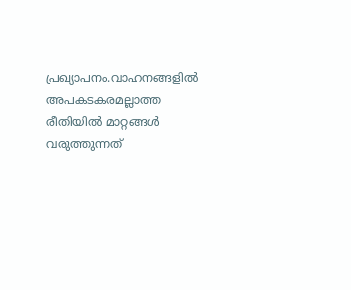പ്രഖ്യാപനം.വാഹനങ്ങളിൽ അപകടകരമല്ലാത്ത രീതിയിൽ മാറ്റങ്ങൾ വരുത്തുന്നത്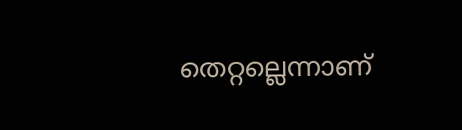തെറ്റല്ലെന്നാണ്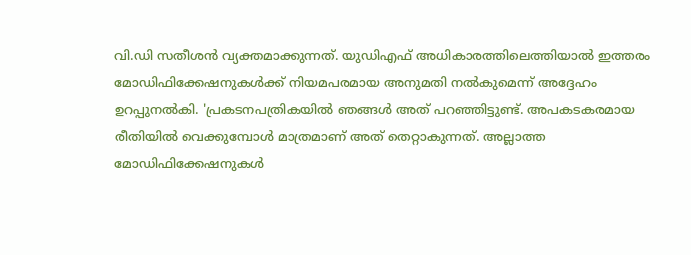വി.ഡി സതീശൻ വ്യക്തമാക്കുന്നത്. യുഡിഎഫ് അധികാരത്തിലെത്തിയാൽ ഇത്തരം മോഡിഫിക്കേഷനുകൾക്ക് നിയമപരമായ അനുമതി നൽകുമെന്ന് അദ്ദേഹം ഉറപ്പുനൽകി. 'പ്രകടനപത്രികയിൽ ഞങ്ങൾ അത് പറഞ്ഞിട്ടുണ്ട്. അപകടകരമായ രീതിയിൽ വെക്കുമ്പോൾ മാത്രമാണ് അത് തെറ്റാകുന്നത്. അല്ലാത്ത മോഡിഫിക്കേഷനുകൾ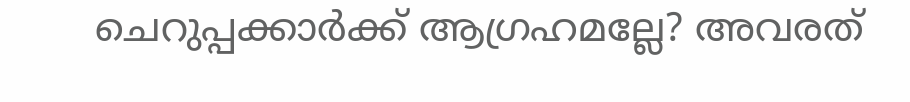ചെറുപ്പക്കാർക്ക് ആഗ്രഹമല്ലേ? അവരത്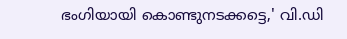ഭംഗിയായി കൊണ്ടുനടക്കട്ടെ,' വി.ഡി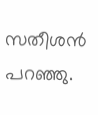സതീശൻ പറഞ്ഞു.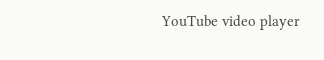YouTube video player